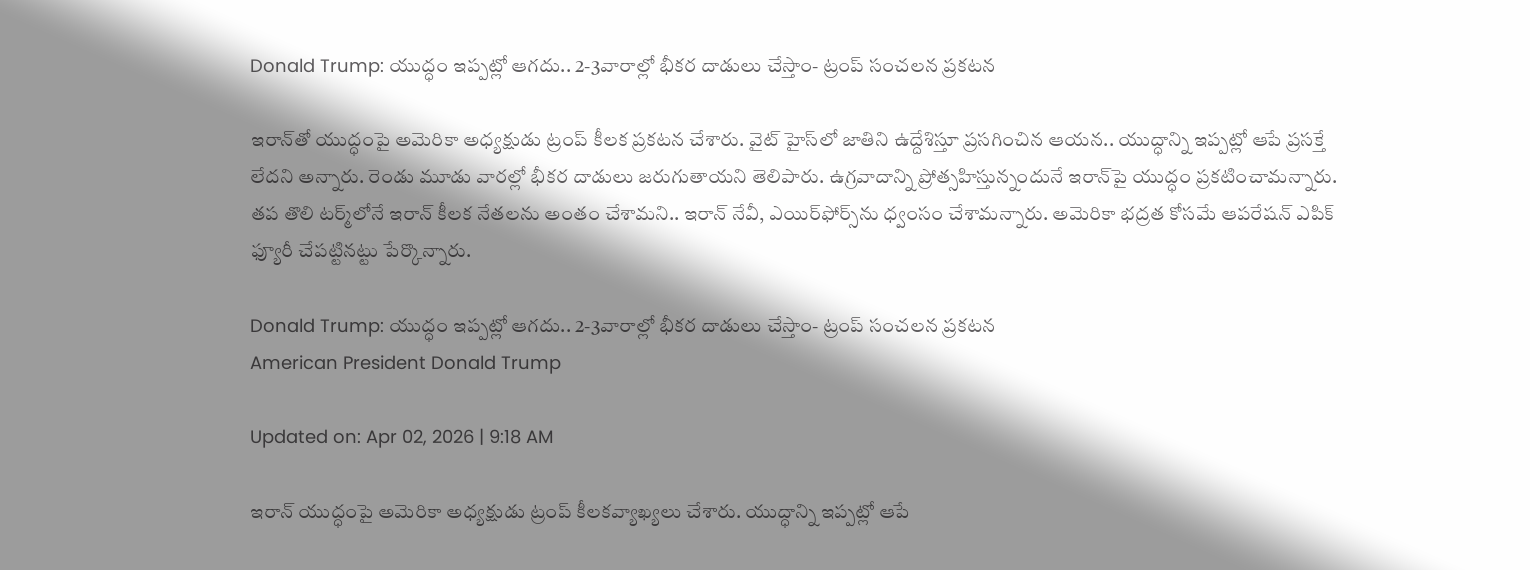Donald Trump: యుద్ధం ఇప్పట్లో ఆగదు.. 2-3వారాల్లో భీకర దాడులు చేస్తాం- ట్రంప్ సంచలన ప్రకటన

ఇరాన్‌తో యుద్ధంపై అమెరికా అధ్యక్షుడు ట్రంప్ కీలక ప్రకటన చేశారు. వైట్ హైస్‌లో జాతిని ఉద్దేశిస్తూ ప్రసగించిన ఆయన.. యుద్ధాన్ని ఇప్పట్లో ఆపే ప్రసక్తే లేదని అన్నారు. రెండు మూడు వారల్లో భీకర దాడులు జరుగుతాయని తెలిపారు. ఉగ్రవాదాన్ని ప్రోత్సహిస్తున్నందునే ఇరాన్‌పై యుద్ధం ప్రకటించామన్నారు. తప తొలి టర్మ్‌లోనే ఇరాన్ కీలక నేతలను అంతం చేశామని.. ఇరాన్ నేవీ, ఎయిర్‌ఫోర్స్‌ను ధ్వంసం చేశామన్నారు. అమెరికా భద్రత కోసమే ఆపరేషన్ ఎపిక్ ఫ్యూరీ చేపట్టినట్టు పేర్కొన్నారు.

Donald Trump: యుద్ధం ఇప్పట్లో ఆగదు.. 2-3వారాల్లో భీకర దాడులు చేస్తాం- ట్రంప్ సంచలన ప్రకటన
American President Donald Trump

Updated on: Apr 02, 2026 | 9:18 AM

ఇరాన్‌ యుద్ధంపై అమెరికా అధ్యక్షుడు ట్రంప్‌ కీలకవ్యాఖ్యలు చేశారు. యుద్ధాన్ని ఇప్పట్లో ఆపే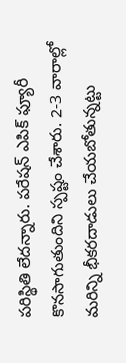పరిస్థితి లేదన్నారు. పరేషన్‌ ఎపిక్‌ ఫ్యూరీ కొనసాగుతుందిని స్పష్టం చేశారు. 2-3 వారాల్లో మరిన్ని భీకరదాడులు చేయబోతున్నట్టు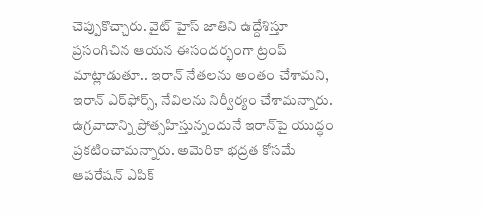చెప్పుకొచ్చారు. వైట్‌ హైస్‌ జాతిని ఉద్దేశిస్తూ ప్రసంగిచిన ఆయన ఈసందర్భంగా ట్రంప్ మాట్లాడుతూ.. ఇరాన్ నేతలను అంతం చేశామని, ఇరాన్ ఎర్‌ఫోర్స్, నేవిలను నిర్వీర్యం చేశామన్నారు. ఉగ్రవాదాన్ని ప్రోత్సహిస్తున్నందునే ఇరాన్‌పై యుద్ధం ప్రకటించామన్నారు. అమెరికా భద్రత కోసమే ఆపరేషన్ ఎపిక్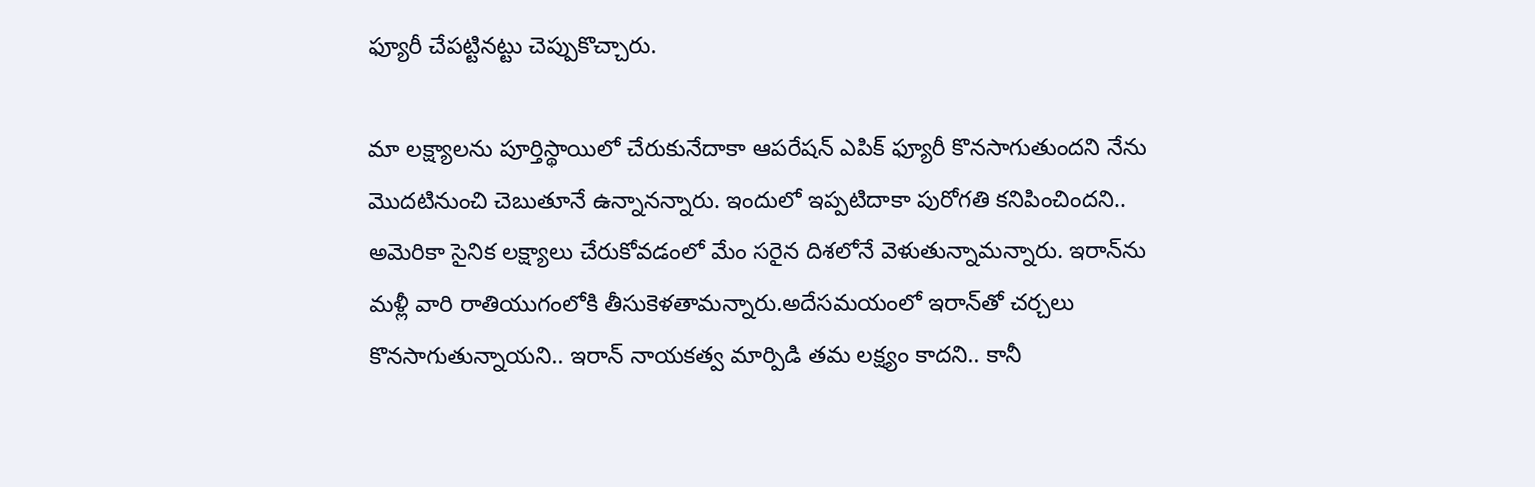ఫ్యూరీ చేపట్టినట్టు చెప్పుకొచ్చారు.

మా లక్ష్యాలను పూర్తిస్థాయిలో చేరుకునేదాకా ఆపరేషన్‌ ఎపిక్‌ ఫ్యూరీ కొనసాగుతుందని నేను మొదటినుంచి చెబుతూనే ఉన్నానన్నారు. ఇందులో ఇప్పటిదాకా పురోగతి కనిపించిందని.. అమెరికా సైనిక లక్ష్యాలు చేరుకోవడంలో మేం సరైన దిశలోనే వెళుతున్నామన్నారు. ఇరాన్‌ను మళ్లీ వారి రాతియుగంలోకి తీసుకెళతామన్నారు.అదేసమయంలో ఇరాన్‌తో చర్చలు కొనసాగుతున్నాయని.. ఇరాన్‌ నాయకత్వ మార్పిడి తమ లక్ష్యం కాదని.. కానీ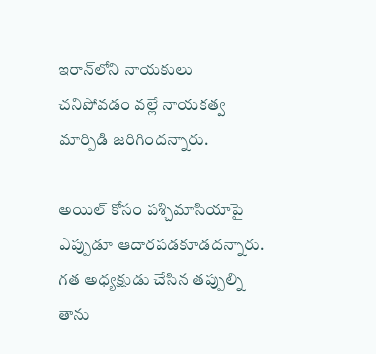ఇరాన్‌లోని నాయకులు చనిపోవడం వల్లే నాయకత్వ మార్పిడి జరిగిందన్నారు.

అయిల్‌ కోసం పశ్చిమాసియాపై ఎప్పుడూ ఆదారపడకూడదన్నారు. గత అధ్యక్షుడు చేసిన తప్పుల్ని తాను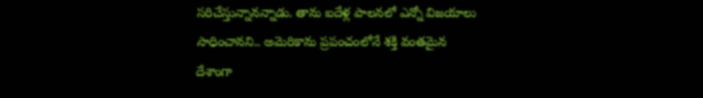సరిచేస్తున్నానన్నాడు. తాను ఐదేళ్ల పాలనలో ఎన్నో విజయాలు సాధించానని.. అమెరికాను ప్రపంచంలోనే శక్తి వంతమైన దేశాంగా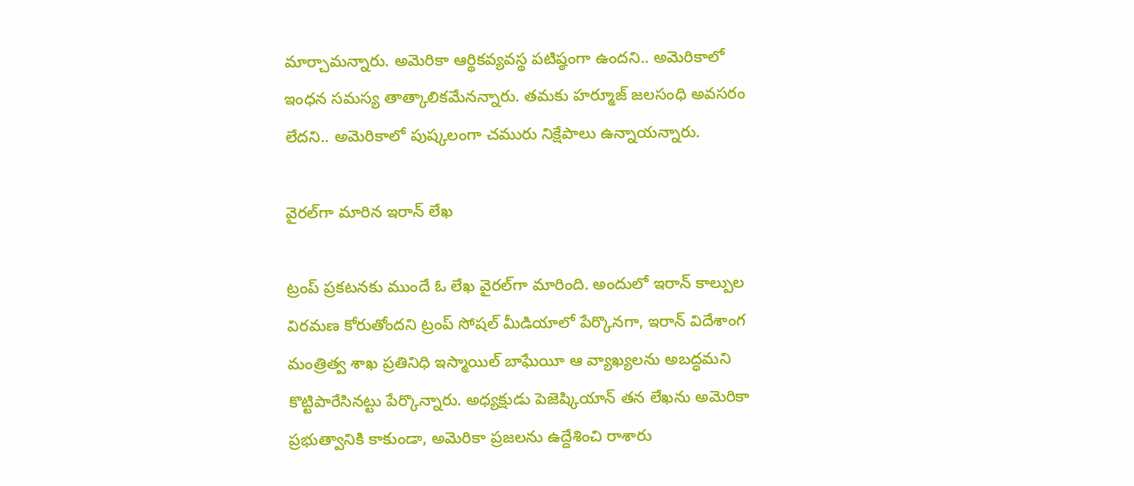మార్చామన్నారు. అమెరికా ఆర్థికవ్యవస్థ పటిష్ఠంగా ఉందని.. అమెరికాలో ఇంధన సమస్య తాత్కాలికమేనన్నారు. తమకు హర్మూజ్‌ జలసంధి అవసరం లేదని.. అమెరికాలో పుష్కలంగా చమురు నిక్షేపాలు ఉన్నాయన్నారు.

వైరల్‌గా మారిన ఇరాన్ లేఖ

ట్రంప్ ప్రకటనకు ముందే ఓ లేఖ వైరల్‌గా మారింది. అందులో ఇరాన్ కాల్పుల విరమణ కోరుతోందని ట్రంప్ సోషల్ మీడియాలో పేర్కొనగా, ఇరాన్ విదేశాంగ మంత్రిత్వ శాఖ ప్రతినిధి ఇస్మాయిల్ బాఘేయీ ఆ వ్యాఖ్యలను అబద్ధమని కొట్టిపారేసినట్టు పేర్కొన్నారు. అధ్యక్షుడు పెజెష్కియాన్ తన లేఖను అమెరికా ప్రభుత్వానికి కాకుండా, అమెరికా ప్రజలను ఉద్దేశించి రాశారు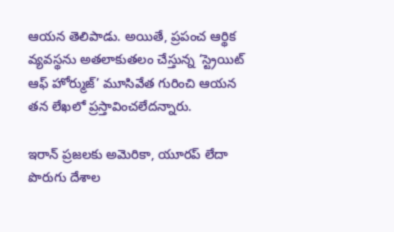ఆయన తెలిపాడు. అయితే, ప్రపంచ ఆర్థిక వ్యవస్థను అతలాకుతలం చేస్తున్న ‘స్ట్రెయిట్ ఆఫ్ హోర్ముజ్’ మూసివేత గురించి ఆయన తన లేఖలో ప్రస్తావించలేదన్నారు.

ఇరాన్ ప్రజలకు అమెరికా, యూరప్ లేదా పొరుగు దేశాల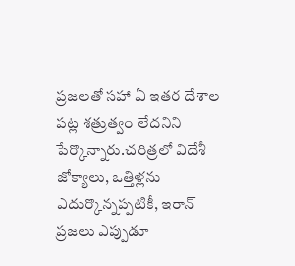ప్రజలతో సహా ఏ ఇతర దేశాల పట్ల శత్రుత్వం లేదనిని పేర్కొన్నారు.చరిత్రలో విదేశీ జోక్యాలు, ఒత్తిళ్లను ఎదుర్కొన్నప్పటికీ, ఇరాన్ ప్రజలు ఎప్పుడూ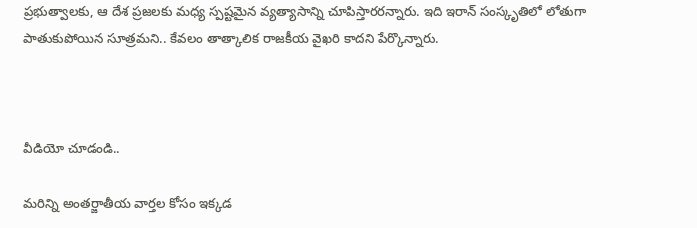ప్రభుత్వాలకు, ఆ దేశ ప్రజలకు మధ్య స్పష్టమైన వ్యత్యాసాన్ని చూపిస్తారరన్నారు. ఇది ఇరాన్ సంస్కృతిలో లోతుగా పాతుకుపోయిన సూత్రమని.. కేవలం తాత్కాలిక రాజకీయ వైఖరి కాదని పేర్కొన్నారు.



వీడియో చూడండి..

మరిన్ని అంతర్జాతీయ వార్తల కోసం ఇక్కడ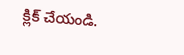క్లిక్ చేయండి.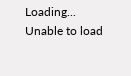Loading...
Unable to load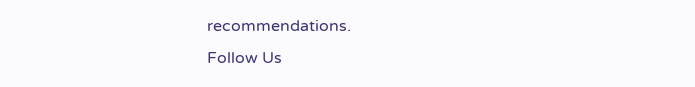recommendations.
Follow Us